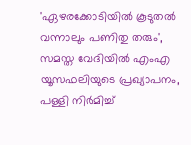'ഏഴരക്കോടിയിൽ കൂടുതൽ വന്നാലും പണിതു തരും', സമസ്ത വേദിയിൽ എംഎ യൂസഫലിയുടെ പ്രഖ്യാപനം, പള്ളി നിര്‍മിച്ച്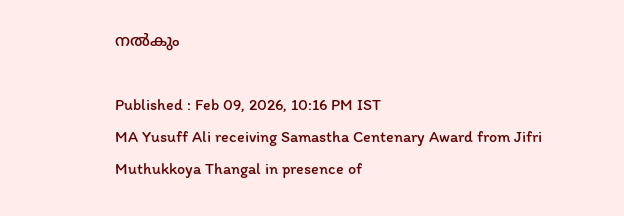നൽകും

Published : Feb 09, 2026, 10:16 PM IST
MA Yusuff Ali receiving Samastha Centenary Award from Jifri Muthukkoya Thangal in presence of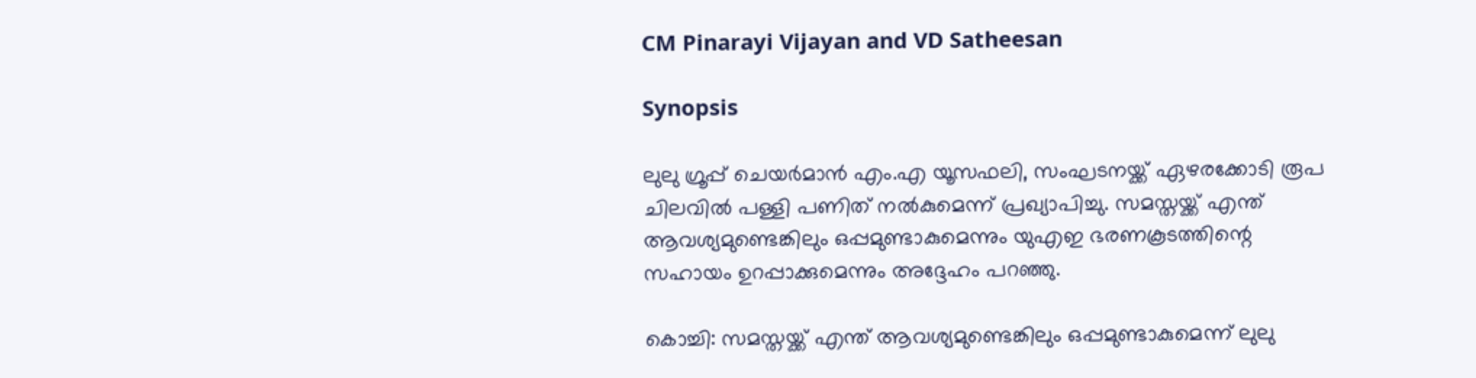CM Pinarayi Vijayan and VD Satheesan

Synopsis

ലുലു ഗ്രൂപ്പ് ചെയർമാൻ എം.എ യൂസഫലി, സംഘടനയ്ക്ക് ഏഴരക്കോടി രൂപ ചിലവിൽ പള്ളി പണിത് നൽകുമെന്ന് പ്രഖ്യാപിച്ചു. സമസ്തയ്ക്ക് എന്ത് ആവശ്യമുണ്ടെങ്കിലും ഒപ്പമുണ്ടാകുമെന്നും യുഎഇ ഭരണകൂടത്തിന്റെ സഹായം ഉറപ്പാക്കുമെന്നും അദ്ദേഹം പറഞ്ഞു.

കൊച്ചി: സമസ്തയ്ക്ക് എന്ത് ആവശ്യമുണ്ടെങ്കിലും ഒപ്പമുണ്ടാകുമെന്ന് ലുലു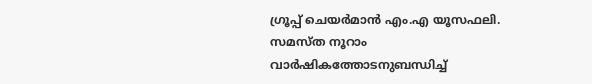ഗ്രൂപ്പ് ചെയർമാൻ എം.എ യൂസഫലി. സമസ്ത നൂറാം വാർഷികത്തോടനുബന്ധിച്ച്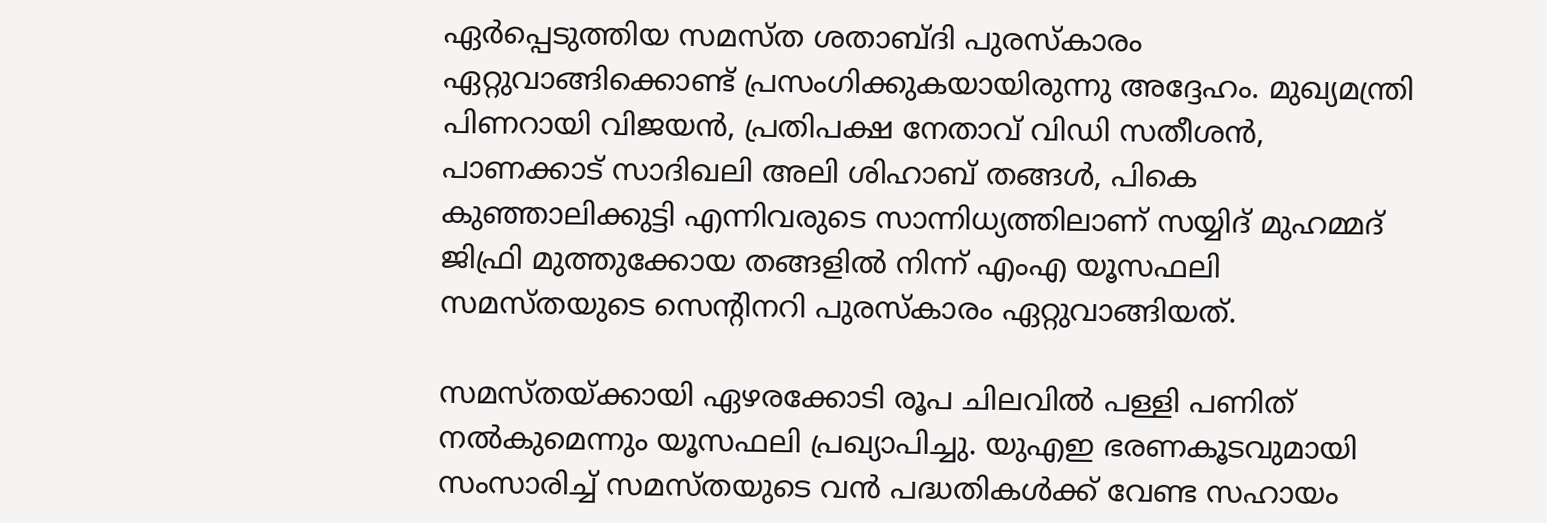ഏർപ്പെടുത്തിയ സമസ്‌ത ശതാബ്ദി പുരസ്കാരം ഏറ്റുവാങ്ങിക്കൊണ്ട് പ്രസംഗിക്കുകയായിരുന്നു അദ്ദേഹം. മുഖ്യമന്ത്രി പിണറായി വിജയൻ, പ്രതിപക്ഷ നേതാവ് വിഡി സതീശൻ, പാണക്കാട് സാദിഖലി അലി ശിഹാബ് തങ്ങൾ, പികെ കുഞ്ഞാലിക്കുട്ടി എന്നിവരുടെ സാന്നിധ്യത്തിലാണ് സയ്യിദ് മുഹമ്മദ് ജിഫ്രി മുത്തുക്കോയ തങ്ങളിൽ നിന്ന് എംഎ യൂസഫലി സമസ്തയുടെ സെന്റിനറി പുരസ്കാരം ഏറ്റുവാങ്ങിയത്.

സമസ്തയ്ക്കായി ഏഴരക്കോടി രൂപ ചിലവിൽ പള്ളി പണിത് നൽകുമെന്നും യൂസഫലി പ്രഖ്യാപിച്ചു. യുഎഇ ഭരണകൂടവുമായി സംസാരിച്ച് സമസ്തയുടെ വൻ പദ്ധതികൾക്ക് വേണ്ട സഹായം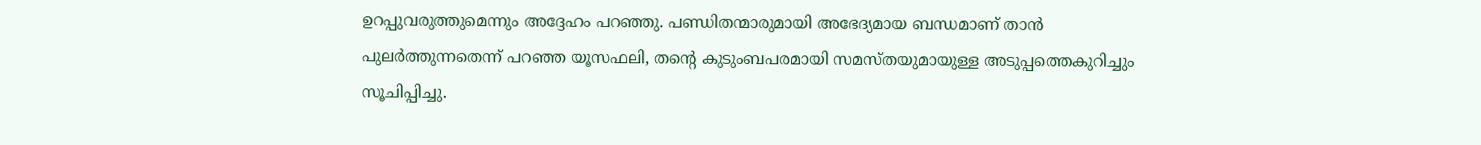ഉറപ്പുവരുത്തുമെന്നും അദ്ദേഹം പറ‍ഞ്ഞു. പണ്ഡിതന്മാരുമായി അഭേദ്യമായ ബന്ധമാണ് താൻ പുലർത്തുന്നതെന്ന് പറഞ്ഞ യൂസഫലി, തന്റെ കുടുംബപരമായി സമസ്തയുമായുള്ള അടുപ്പത്തെകുറിച്ചും സൂചിപ്പിച്ചു.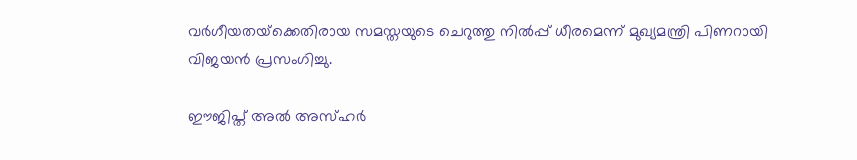വര്‍ഗീയതയ്‌ക്കെതിരായ സമസ്തയുടെ ചെറുത്തു നില്‍പ്പ് ധീരമെന്ന് മുഖ്യമന്ത്രി പിണറായി വിജയൻ പ്രസംഗിച്ചു.

ഈജിപ്ത് അല്‍ അസ്ഹര്‍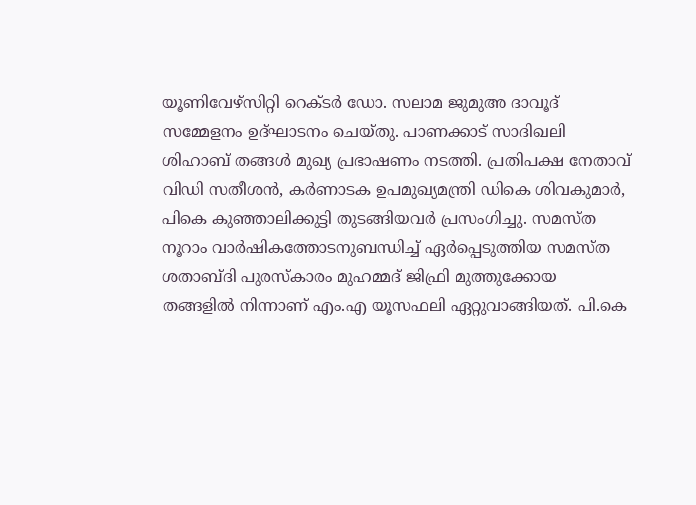യൂണിവേഴ്‌സിറ്റി റെക്ടര്‍ ഡോ. സലാമ ജുമുഅ ദാവൂദ് സമ്മേളനം ഉദ്ഘാടനം ചെയ്തു. പാണക്കാട് സാദിഖലി ശിഹാബ് തങ്ങള്‍ മുഖ്യ പ്രഭാഷണം നടത്തി. പ്രതിപക്ഷ നേതാവ് വിഡി സതീശൻ, കര്‍ണാടക ഉപമുഖ്യമന്ത്രി ഡികെ ശിവകുമാര്‍, പികെ കുഞ്ഞാലിക്കുട്ടി തുടങ്ങിയവര്‍ പ്രസംഗിച്ചു. സമസ്ത നൂറാം വാർഷികത്തോടനുബന്ധിച്ച് ഏർപ്പെടുത്തിയ സമസ്‌ത ശതാബ്ദി പുരസ്കാരം മുഹമ്മദ് ജിഫ്രി മുത്തുക്കോയ തങ്ങളിൽ നിന്നാണ് എം.എ യൂസഫലി ഏറ്റുവാങ്ങിയത്. പി.കെ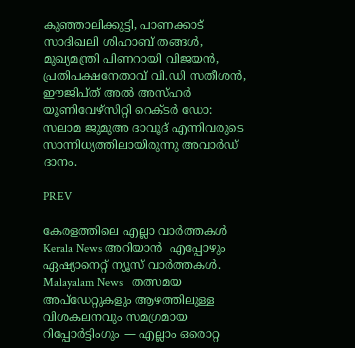കുഞ്ഞാലിക്കുട്ടി, പാണക്കാട് സാദിഖലി ശിഹാബ് തങ്ങൾ, മുഖ്യമന്ത്രി പിണറായി വിജയൻ, പ്രതിപക്ഷനേതാവ് വി.ഡി സതീശൻ, ഈജിപ്ത് അല്‍ അസ്ഹര്‍ യൂണിവേഴ്‌സിറ്റി റെക്ടര്‍ ഡോ: സലാമ ജുമുഅ ദാവൂദ് എന്നിവരുടെ സാന്നിധ്യത്തിലായിരുന്നു അവാര്‍ഡ് ദാനം.

PREV

കേരളത്തിലെ എല്ലാ വാർത്തകൾ Kerala News അറിയാൻ  എപ്പോഴും ഏഷ്യാനെറ്റ് ന്യൂസ് വാർത്തകൾ.  Malayalam News   തത്സമയ അപ്‌ഡേറ്റുകളും ആഴത്തിലുള്ള വിശകലനവും സമഗ്രമായ റിപ്പോർട്ടിംഗും — എല്ലാം ഒരൊറ്റ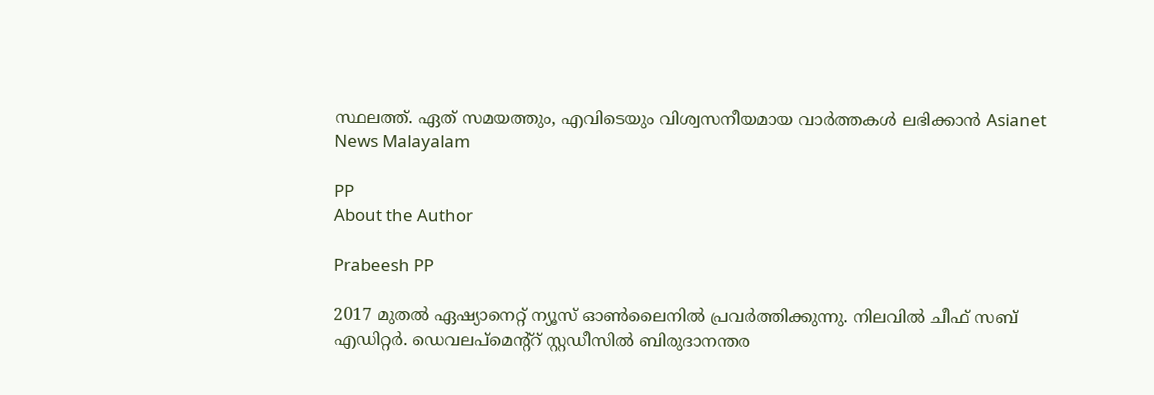സ്ഥലത്ത്. ഏത് സമയത്തും, എവിടെയും വിശ്വസനീയമായ വാർത്തകൾ ലഭിക്കാൻ Asianet News Malayalam

PP
About the Author

Prabeesh PP

2017 മുതല്‍ ഏഷ്യാനെറ്റ് ന്യൂസ് ഓണ്‍ലൈനില്‍ പ്രവര്‍ത്തിക്കുന്നു. നിലവില്‍ ചീഫ് സബ് എഡിറ്റര്‍. ഡെവലപ്മെന്റ്റ് സ്റ്റഡീസിൽ ബിരുദാനന്തര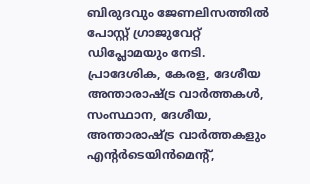ബിരുദവും ജേണലിസത്തില്‍ പോസ്റ്റ് ഗ്രാജുവേറ്റ് ഡിപ്ലോമയും നേടി. പ്രാദേശിക, കേരള, ദേശീയ അന്താരാഷ്ട്ര വാർത്തകൾ, സംസ്ഥാന, ദേശീയ, അന്താരാഷ്ട്ര വാര്‍ത്തകളും എന്റര്‍ടെയിന്‍മെന്റ്,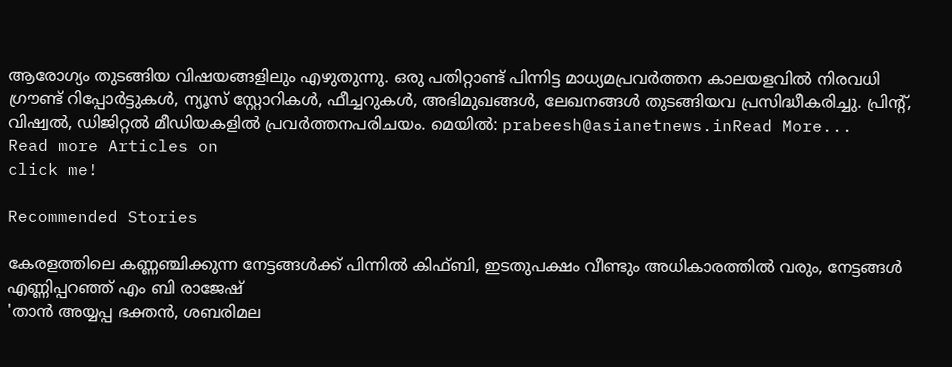ആരോഗ്യം തുടങ്ങിയ വിഷയങ്ങളിലും എഴുതുന്നു. ഒരു പതിറ്റാണ്ട് പിന്നിട്ട മാധ്യമപ്രവര്‍ത്തന കാലയളവില്‍ നിരവധി ഗ്രൗണ്ട് റിപ്പോര്‍ട്ടുകള്‍, ന്യൂസ് സ്റ്റോറികള്‍, ഫീച്ചറുകള്‍, അഭിമുഖങ്ങള്‍, ലേഖനങ്ങള്‍ തുടങ്ങിയവ പ്രസിദ്ധീകരിച്ചു. പ്രിന്റ്, വിഷ്വല്‍, ഡിജിറ്റല്‍ മീഡിയകളില്‍ പ്രവര്‍ത്തനപരിചയം. മെയില്‍: prabeesh@asianetnews.inRead More...
Read more Articles on
click me!

Recommended Stories

കേരളത്തിലെ കണ്ണഞ്ചിക്കുന്ന നേട്ടങ്ങൾക്ക് പിന്നിൽ കിഫ്ബി, ഇടതുപക്ഷം വീണ്ടും അധികാരത്തിൽ വരും, നേട്ടങ്ങൾ എണ്ണിപ്പറഞ്ഞ് എം ബി രാജേഷ്
'താൻ അയ്യപ്പ ഭക്തന്‍, ശബരിമല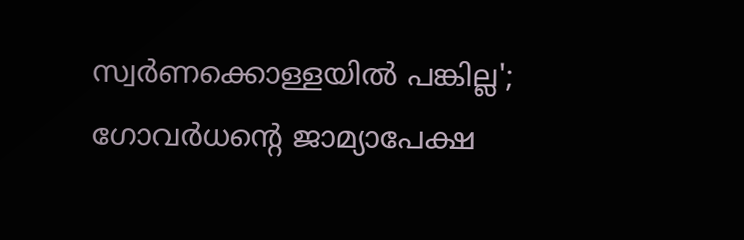സ്വർണക്കൊള്ളയിൽ പങ്കില്ല'; ഗോവര്‍ധന്‍റെ ജാമ്യാപേക്ഷ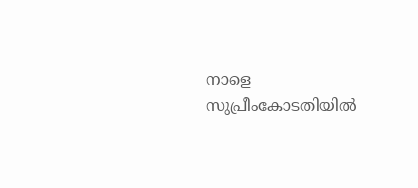നാളെ സുപ്രീംകോടതിയില്‍